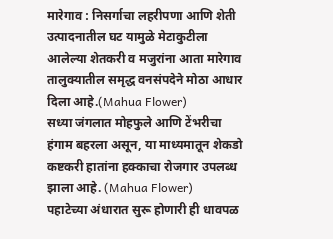मारेगाव : निसर्गाचा लहरीपणा आणि शेती उत्पादनातील घट यामुळे मेटाकुटीला आलेल्या शेतकरी व मजुरांना आता मारेगाव तालुक्यातील समृद्ध वनसंपदेने मोठा आधार दिला आहे.(Mahua Flower)
सध्या जंगलात मोहफुले आणि टेंभरीचा हंगाम बहरला असून, या माध्यमातून शेकडो कष्टकरी हातांना हक्काचा रोजगार उपलब्ध झाला आहे. (Mahua Flower)
पहाटेच्या अंधारात सुरू होणारी ही धावपळ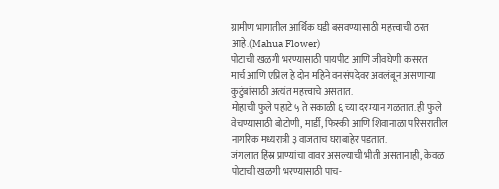ग्रामीण भागातील आर्थिक घडी बसवण्यासाठी महत्त्वाची ठरत आहे.(Mahua Flower)
पोटाची खळगी भरण्यासाठी पायपीट आणि जीवघेणी कसरत
मार्च आणि एप्रिल हे दोन महिने वनसंपदेवर अवलंबून असणाऱ्या कुटुंबांसाठी अत्यंत महत्त्वाचे असतात.
मोहाची फुले पहाटे ५ ते सकाळी ६ च्या दरम्यान गळतात. ही फुले वेचण्यासाठी बोटोणी, मार्डी, फिस्की आणि शिवानाळा परिसरातील नागरिक मध्यरात्री ३ वाजताच घराबाहेर पडतात.
जंगलात हिंस्र प्राण्यांचा वावर असल्याची भीती असतानाही, केवळ पोटाची खळगी भरण्यासाठी पाच-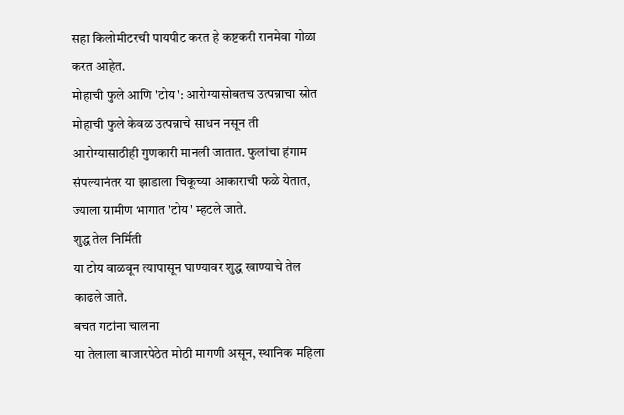सहा किलोमीटरची पायपीट करत हे कष्टकरी रानमेवा गोळा करत आहेत.
मोहाची फुले आणि 'टोय': आरोग्यासोबतच उत्पन्नाचा स्रोत
मोहाची फुले केवळ उत्पन्नाचे साधन नसून ती आरोग्यासाठीही गुणकारी मानली जातात. फुलांचा हंगाम संपल्यानंतर या झाडाला चिकूच्या आकाराची फळे येतात, ज्याला ग्रामीण भागात 'टोय' म्हटले जाते.
शुद्ध तेल निर्मिती
या टोय वाळवून त्यापासून घाण्यावर शुद्ध खाण्याचे तेल काढले जाते.
बचत गटांना चालना
या तेलाला बाजारपेठेत मोठी मागणी असून, स्थानिक महिला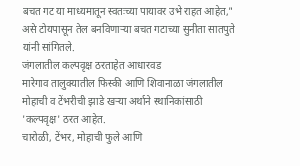बचत गट या माध्यमातून स्वतःच्या पायावर उभे राहत आहेत," असे टोयपासून तेल बनविणाऱ्या बचत गटाच्या सुनीता सातपुते यांनी सांगितले.
जंगलातील कल्पवृक्ष ठरताहेत आधारवड
मारेगाव तालुक्यातील फिस्की आणि शिवानाळा जंगलातील मोहाची व टेंभरीची झाडे खऱ्या अर्थाने स्थानिकांसाठी 'कल्पवृक्ष' ठरत आहेत.
चारोळी, टेंभर, मोहाची फुले आणि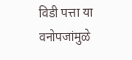विडी पत्ता या वनोपजांमुळे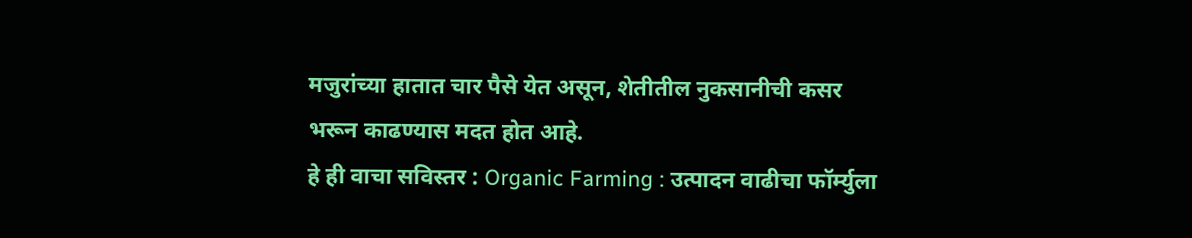मजुरांच्या हातात चार पैसे येत असून, शेतीतील नुकसानीची कसर भरून काढण्यास मदत होत आहे.
हे ही वाचा सविस्तर : Organic Farming : उत्पादन वाढीचा फॉर्म्युला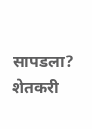सापडला? शेतकरी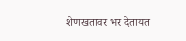शेणखतावर भर देतायत